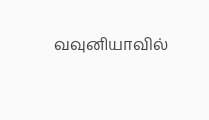வவுனியாவில்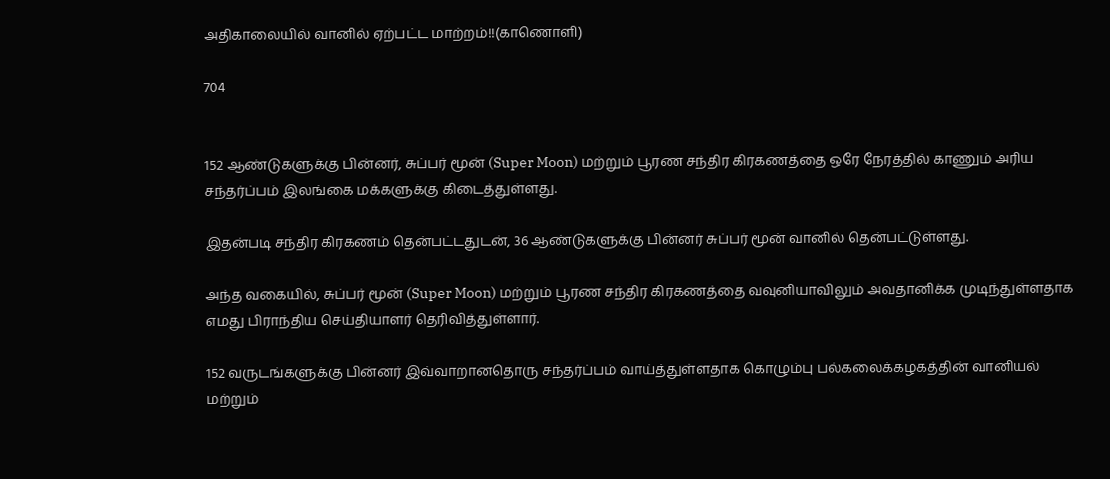அதிகாலையில் வானில் ஏற்பட்ட மாற்றம்!!(காணொளி)

704


152 ஆண்டுகளுக்கு பின்னர், சுப்பர் மூன் (Super Moon) மற்றும் பூரண சந்திர கிரகணத்தை ஒரே நேரத்தில் காணும் அரிய சந்தர்ப்பம் இலங்கை மக்களுக்கு கிடைத்துள்ளது.

இதன்படி சந்திர கிரகணம் தென்பட்டதுடன், 36 ஆண்டுகளுக்கு பின்னர் சுப்பர் மூன் வானில் தென்பட்டுள்ளது.

அந்த வகையில், சுப்பர் மூன் (Super Moon) மற்றும் பூரண சந்திர கிரகணத்தை வவுனியாவிலும் அவதானிக்க முடிந்துள்ளதாக எமது பிராந்திய செய்தியாளர் தெரிவித்துள்ளார்.

152 வருடங்களுக்கு பின்னர் இவ்வாறானதொரு சந்தர்ப்பம் வாய்த்துள்ளதாக கொழும்பு பல்கலைக்கழகத்தின் வானியல் மற்றும்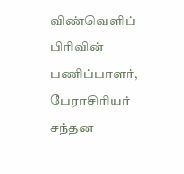விண்வெளிப் பிரிவின் பணிப்பாளர், பேராசிரியர் சந்தன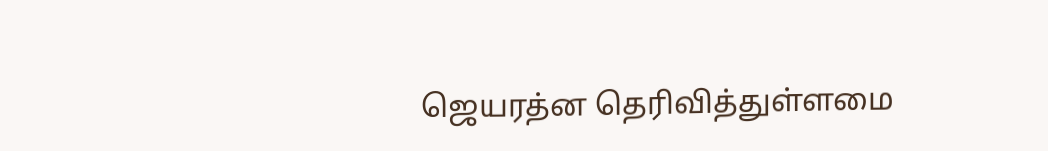ஜெயரத்ன தெரிவித்துள்ளமை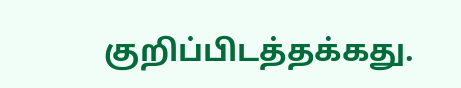குறிப்பிடத்தக்கது.